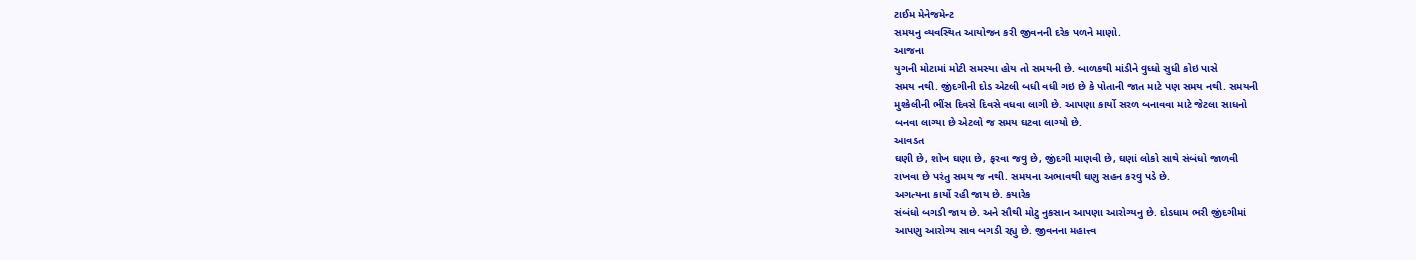ટાઈમ મેનેજમેન્ટ
સમયનુ વ્યવસ્થિત આયોજન કરી જીવનની દરેક પળને માણો.
આજના
યુગની મોટામાં મોટી સમસ્યા હોય તો સમયની છે. બાળકથી માંડીને વુધ્ધો સુધી કોઇ પાસે
સમય નથી. જીંદગીની દોડ એટલી બધી વધી ગઇ છે કે પોતાની જાત માટે પણ સમય નથી. સમયની
મુશ્કેલીની ભીંસ દિવસે દિવસે વધવા લાગી છે. આપણા કાર્યો સરળ બનાવવા માટે જેટલા સાધનો
બનવા લાગ્યા છે એટલો જ સમય ઘટવા લાગ્યો છે.
આવડત
ઘણી છે, શોખ ઘણા છે, ફરવા જવુ છે, જીંદગી માણવી છે, ઘણાં લોકો સાથે સંબંધો જાળવી
રાખવા છે પરંતુ સમય જ નથી. સમયના અભાવથી ઘણુ સહન કરવુ પડે છે.
અગત્યના કાર્યો રહી જાય છે. કયારેક
સંબંધો બગડી જાય છે. અને સૌથી મોટુ નુકસાન આપણા આરોગ્યનુ છે. દોડધામ ભરી જીંદગીમાં
આપણુ આરોગ્ય સાવ બગડી રહ્યુ છે. જીવનના મહાત્ત્વ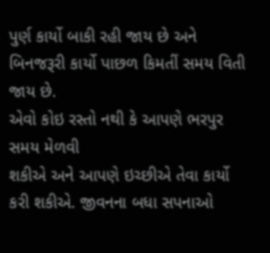પુર્ણ કાર્યો બાકી રહી જાય છે અને
બિનજરૂરી કાર્યો પાછળ કિમતીં સમય વિતી જાય છે.
એવો કોઇ રસ્તો નથી કે આપણે ભરપુર સમય મેળવી
શકીએ અને આપણે ઇચ્છીએ તેવા કાર્યો કરી શકીએ. જીવનના બધા સપનાઓ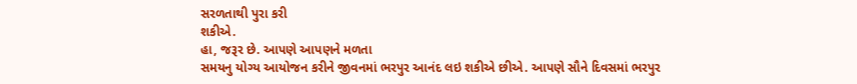સરળતાથી પુરા કરી
શકીએ.
હા, જરૂર છે. આપણે આપણને મળતા
સમયનુ યોગ્ય આયોજન કરીને જીવનમાં ભરપુર આનંદ લઇ શકીએ છીએ. આપણે સૌને દિવસમાં ભરપુર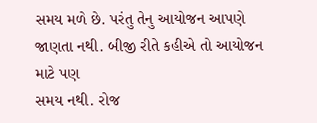સમય મળે છે. પરંતુ તેનુ આયોજન આપણે જાણતા નથી. બીજી રીતે કહીએ તો આયોજન માટે પણ
સમય નથી. રોજ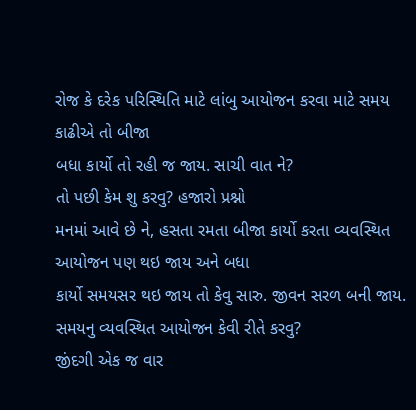રોજ કે દરેક પરિસ્થિતિ માટે લાંબુ આયોજન કરવા માટે સમય કાઢીએ તો બીજા
બધા કાર્યો તો રહી જ જાય. સાચી વાત ને?
તો પછી કેમ શુ કરવુ? હજારો પ્રશ્નો
મનમાં આવે છે ને, હસતા રમતા બીજા કાર્યો કરતા વ્યવસ્થિત આયોજન પણ થઇ જાય અને બધા
કાર્યો સમયસર થઇ જાય તો કેવુ સારુ. જીવન સરળ બની જાય.
સમયનુ વ્યવસ્થિત આયોજન કેવી રીતે કરવુ?
જીંદગી એક જ વાર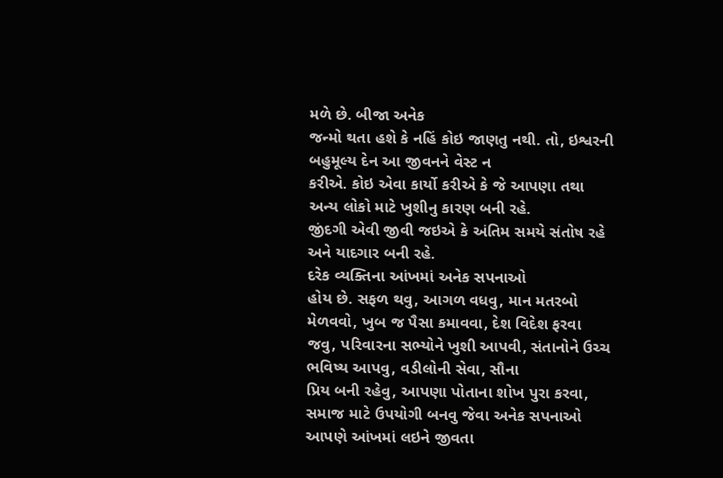મળે છે. બીજા અનેક
જન્મો થતા હશે કે નહિં કોઇ જાણતુ નથી. તો, ઇશ્વરની બહુમૂલ્ય દેન આ જીવનને વેસ્ટ ન
કરીએ. કોઇ એવા કાર્યો કરીએ કે જે આપણા તથા અન્ય લોકો માટે ખુશીનુ કારણ બની રહે.
જીંદગી એવી જીવી જઇએ કે અંતિમ સમયે સંતોષ રહે અને યાદગાર બની રહે.
દરેક વ્યક્તિના આંખમાં અનેક સપનાઓ
હોય છે. સફળ થવુ, આગળ વધવુ, માન મતરબો મેળવવો, ખુબ જ પૈસા કમાવવા, દેશ વિદેશ ફરવા
જવુ, પરિવારના સભ્યોને ખુશી આપવી, સંતાનોને ઉચ્ચ ભવિષ્ય આપવુ, વડીલોની સેવા, સૌના
પ્રિય બની રહેવુ, આપણા પોતાના શોખ પુરા કરવા, સમાજ માટે ઉપયોગી બનવુ જેવા અનેક સપનાઓ
આપણે આંખમાં લઇને જીવતા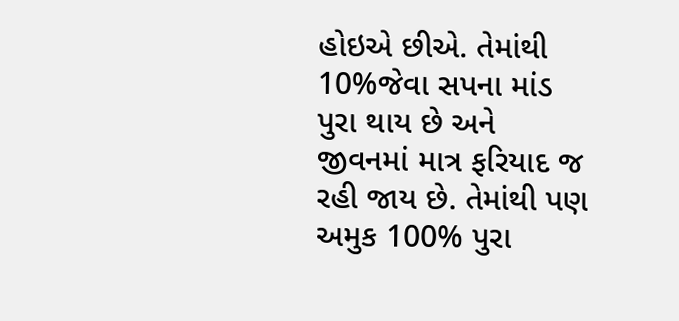હોઇએ છીએ. તેમાંથી 10%જેવા સપના માંડ પુરા થાય છે અને
જીવનમાં માત્ર ફરિયાદ જ રહી જાય છે. તેમાંથી પણ અમુક 100% પુરા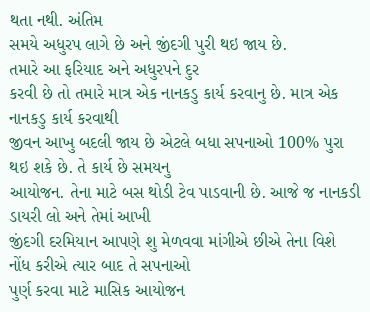થતા નથી. અંતિમ
સમયે અધુરપ લાગે છે અને જીંદગી પુરી થઇ જાય છે.
તમારે આ ફરિયાદ અને અધુરપને દુર
કરવી છે તો તમારે માત્ર એક નાનકડુ કાર્ય કરવાનુ છે. માત્ર એક નાનકડુ કાર્ય કરવાથી
જીવન આખુ બદલી જાય છે એટલે બધા સપનાઓ 100% પુરા થઇ શકે છે. તે કાર્ય છે સમયનુ
આયોજન. તેના માટે બસ થોડી ટેવ પાડવાની છે. આજે જ નાનકડી ડાયરી લો અને તેમાં આખી
જીંદગી દરમિયાન આપણે શુ મેળવવા માંગીએ છીએ તેના વિશે નોંધ કરીએ ત્યાર બાદ તે સપનાઓ
પુર્ણ કરવા માટે માસિક આયોજન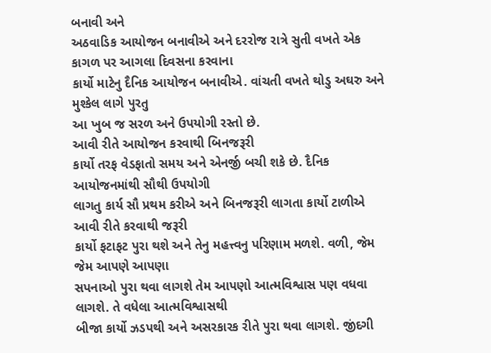બનાવી અને
અઠવાડિક આયોજન બનાવીએ અને દરરોજ રાત્રે સુતી વખતે એક કાગળ પર આગલા દિવસના કરવાના
કાર્યો માટેનુ દૈનિક આયોજન બનાવીએ. વાંચતી વખતે થોડુ અઘરુ અને મુશ્કેલ લાગે પુરતુ
આ ખુબ જ સરળ અને ઉપયોગી રસ્તો છે.
આવી રીતે આયોજન કરવાથી બિનજરૂરી
કાર્યો તરફ વેડફાતો સમય અને એનર્જી બચી શકે છે. દૈનિક આયોજનમાંથી સૌથી ઉપયોગી
લાગતુ કાર્ય સૌ પ્રથમ કરીએ અને બિનજરૂરી લાગતા કાર્યો ટાળીએ આવી રીતે કરવાથી જરૂરી
કાર્યો ફટાફટ પુરા થશે અને તેનુ મહત્ત્વનુ પરિણામ મળશે. વળી, જેમ જેમ આપણે આપણા
સપનાઓ પુરા થવા લાગશે તેમ આપણો આત્મવિશ્વાસ પણ વધવા લાગશે. તે વધેલા આત્મવિશ્વાસથી
બીજા કાર્યો ઝડપથી અને અસરકારક રીતે પુરા થવા લાગશે. જીંદગી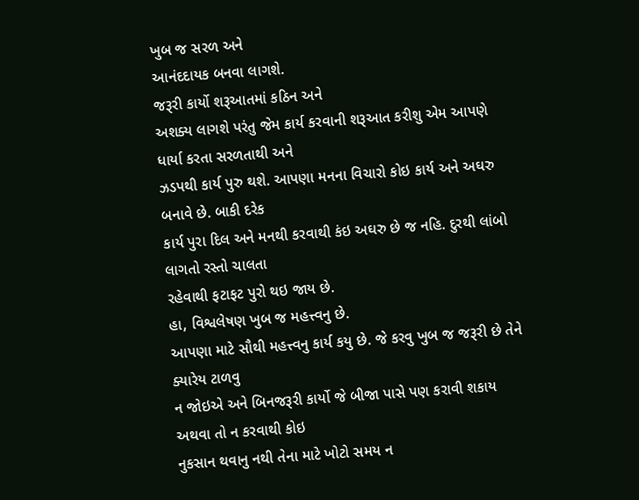ખુબ જ સરળ અને
આનંદદાયક બનવા લાગશે.
જરૂરી કાર્યો શરૂઆતમાં કઠિન અને
અશક્ય લાગશે પરંતુ જેમ કાર્ય કરવાની શરૂઆત કરીશુ એમ આપણે ધાર્યા કરતા સરળતાથી અને
ઝડપથી કાર્ય પુરુ થશે. આપણા મનના વિચારો કોઇ કાર્ય અને અઘરુ બનાવે છે. બાકી દરેક
કાર્ય પુરા દિલ અને મનથી કરવાથી કંઇ અઘરુ છે જ નહિ. દુરથી લાંબો લાગતો રસ્તો ચાલતા
રહેવાથી ફટાફટ પુરો થઇ જાય છે.
હા, વિશ્વલેષણ ખુબ જ મહત્ત્વનુ છે.
આપણા માટે સૌથી મહત્ત્વનુ કાર્ય કયુ છે. જે કરવુ ખુબ જ જરૂરી છે તેને ક્યારેય ટાળવુ
ન જોઇએ અને બિનજરૂરી કાર્યો જે બીજા પાસે પણ કરાવી શકાય અથવા તો ન કરવાથી કોઇ
નુકસાન થવાનુ નથી તેના માટે ખોટો સમય ન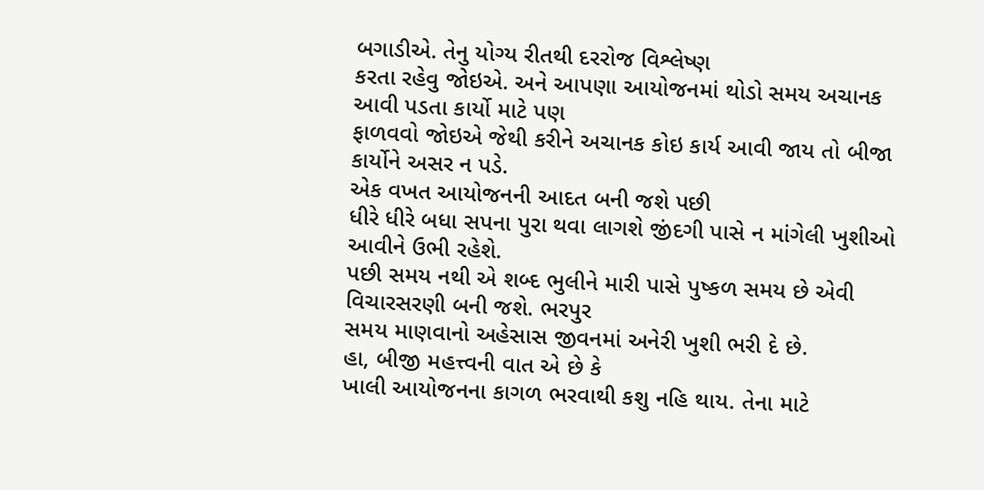બગાડીએ. તેનુ યોગ્ય રીતથી દરરોજ વિશ્લેષ્ણ
કરતા રહેવુ જોઇએ. અને આપણા આયોજનમાં થોડો સમય અચાનક આવી પડતા કાર્યો માટે પણ
ફાળવવો જોઇએ જેથી કરીને અચાનક કોઇ કાર્ય આવી જાય તો બીજા કાર્યોને અસર ન પડે.
એક વખત આયોજનની આદત બની જશે પછી
ધીરે ધીરે બધા સપના પુરા થવા લાગશે જીંદગી પાસે ન માંગેલી ખુશીઓ આવીને ઉભી રહેશે.
પછી સમય નથી એ શબ્દ ભુલીને મારી પાસે પુષ્કળ સમય છે એવી વિચારસરણી બની જશે. ભરપુર
સમય માણવાનો અહેસાસ જીવનમાં અનેરી ખુશી ભરી દે છે.
હા, બીજી મહત્ત્વની વાત એ છે કે
ખાલી આયોજનના કાગળ ભરવાથી કશુ નહિ થાય. તેના માટે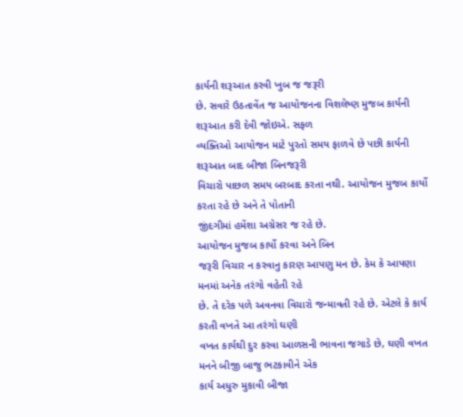કાર્યની શરૂઆત કરવી ખુબ જ જરૂરી
છે. સવારે ઉઠતાવેંત જ આયોજનના વિશલેષ્ણ મુજબ કાર્યની શરૂઆત કરી દેવી જોઇએ. સફળ
વ્યક્તિઓ આયોજન માટે પુરતો સમય ફાળવે છે પછી કાર્યની શરૂઆત બાદ બીજા બિનજરૂરી
વિચારો પાછળ સમય બરબાદ કરતા નથી. આયોજન મુજબ કાર્યો કરતા રહે છે અને તે પોતાની
જીંદગીમાં હમેંશા અગ્રેસર જ રહે છે.
આયોજન મુજબ કાર્યો કરવા અને બિન
જરૂરી વિચાર ન કરવાનુ કારણ આપણુ મન છે. કેમ કે આપણા મનમાં અનેક તરંગો વહેતી રહે
છે. તે દરેક પળે અવનવા વિચારો જન્માવતી રહે છે. એટલે કે કાર્ય કરતી વખતે આ તરંગો ઘણી
વખત કાર્યથી દુર કરવા આળસની ભાવના જગાડે છે, ઘણી વખત મનને બીજી બાજુ ભટકાવીને એક
કાર્ય અધુરુ મુકાવી બીજા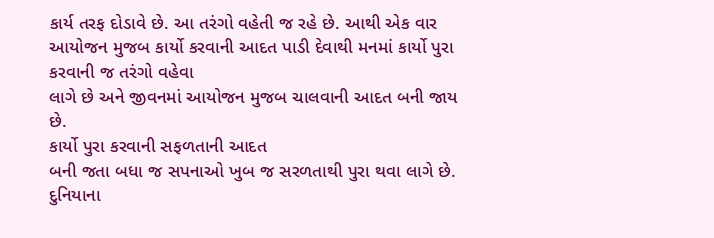કાર્ય તરફ દોડાવે છે. આ તરંગો વહેતી જ રહે છે. આથી એક વાર
આયોજન મુજબ કાર્યો કરવાની આદત પાડી દેવાથી મનમાં કાર્યો પુરા કરવાની જ તરંગો વહેવા
લાગે છે અને જીવનમાં આયોજન મુજબ ચાલવાની આદત બની જાય છે.
કાર્યો પુરા કરવાની સફળતાની આદત
બની જતા બધા જ સપનાઓ ખુબ જ સરળતાથી પુરા થવા લાગે છે. દુનિયાના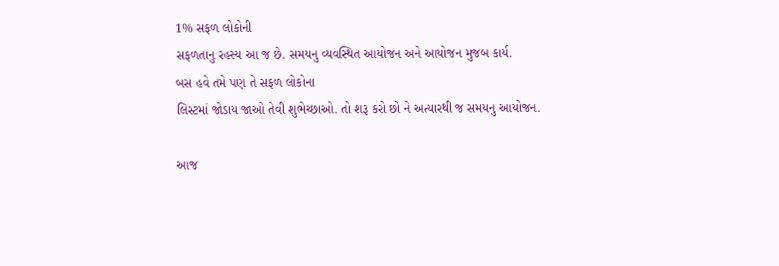1% સફળ લોકોની
સફળતાનુ રહસ્ય આ જ છે. સમયનુ વ્યવસ્થિત આયોજન અને આયોજન મુજબ કાર્ય.
બસ હવે તમે પણ તે સફળ લોકોના
લિસ્ટમાં જોડાય જાઓ તેવી શુભેચ્છાઓ. તો શરૂ કરો છો ને અત્યારથી જ સમયનુ આયોજન.

આજ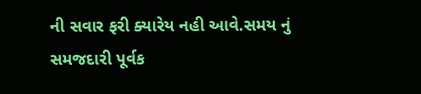ની સવાર ફરી ક્યારેય નહી આવે.સમય નું સમજદારી પૂર્વક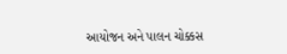આયોજન અને પાલન ચોક્કસ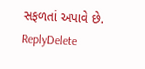સફળતાં અપાવે છે.
ReplyDelete